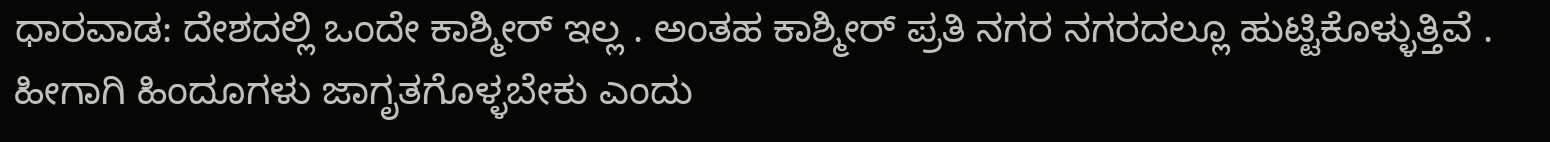ಧಾರವಾಡ: ದೇಶದಲ್ಲಿ ಒಂದೇ ಕಾಶ್ಮೀರ್ ಇಲ್ಲ . ಅಂತಹ ಕಾಶ್ಮೀರ್ ಪ್ರತಿ ನಗರ ನಗರದಲ್ಲೂ ಹುಟ್ಟಿಕೊಳ್ಳುತ್ತಿವೆ . ಹೀಗಾಗಿ ಹಿಂದೂಗಳು ಜಾಗೃತಗೊಳ್ಳಬೇಕು ಎಂದು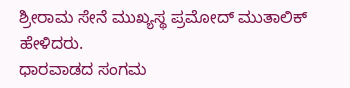ಶ್ರೀರಾಮ ಸೇನೆ ಮುಖ್ಯಸ್ಥ ಪ್ರಮೋದ್ ಮುತಾಲಿಕ್
ಹೇಳಿದರು.
ಧಾರವಾಡದ ಸಂಗಮ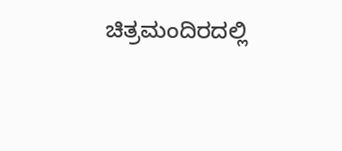ಚಿತ್ರಮಂದಿರದಲ್ಲಿ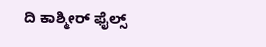ದಿ ಕಾಶ್ಮೀರ್ ಫೈಲ್ಸ್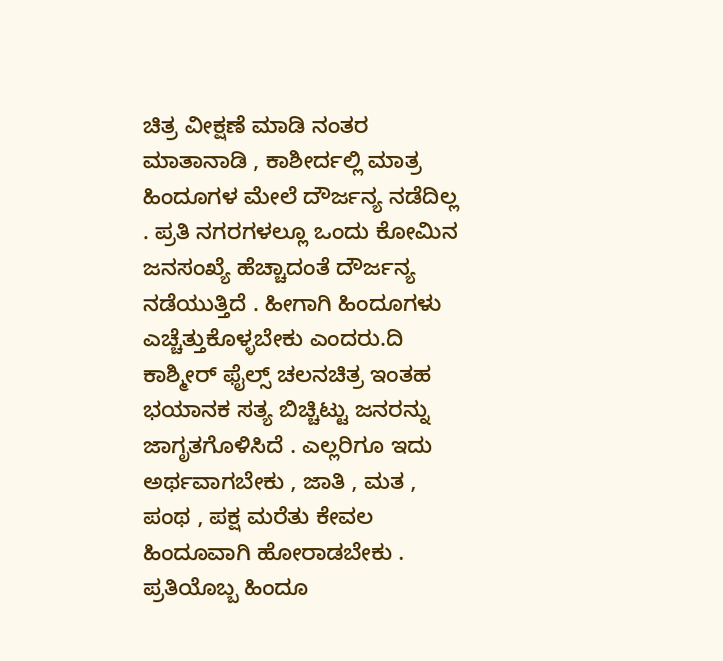ಚಿತ್ರ ವೀಕ್ಷಣೆ ಮಾಡಿ ನಂತರ ಮಾತಾನಾಡಿ , ಕಾಶೀರ್ದಲ್ಲಿ ಮಾತ್ರ ಹಿಂದೂಗಳ ಮೇಲೆ ದೌರ್ಜನ್ಯ ನಡೆದಿಲ್ಲ . ಪ್ರತಿ ನಗರಗಳಲ್ಲೂ ಒಂದು ಕೋಮಿನ ಜನಸಂಖ್ಯೆ ಹೆಚ್ಚಾದಂತೆ ದೌರ್ಜನ್ಯ ನಡೆಯುತ್ತಿದೆ . ಹೀಗಾಗಿ ಹಿಂದೂಗಳು ಎಚ್ಚೆತ್ತುಕೊಳ್ಳಬೇಕು ಎಂದರು.ದಿ ಕಾಶ್ಮೀರ್ ಫೈಲ್ಸ್ ಚಲನಚಿತ್ರ ಇಂತಹ ಭಯಾನಕ ಸತ್ಯ ಬಿಚ್ಚಿಟ್ಟು ಜನರನ್ನು ಜಾಗೃತಗೊಳಿಸಿದೆ . ಎಲ್ಲರಿಗೂ ಇದು ಅರ್ಥವಾಗಬೇಕು , ಜಾತಿ , ಮತ , ಪಂಥ , ಪಕ್ಷ ಮರೆತು ಕೇವಲ ಹಿಂದೂವಾಗಿ ಹೋರಾಡಬೇಕು . ಪ್ರತಿಯೊಬ್ಬ ಹಿಂದೂ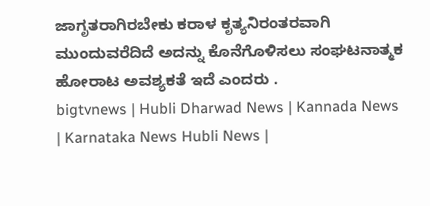ಜಾಗೃತರಾಗಿರಬೇಕು ಕರಾಳ ಕೃತ್ಯನಿರಂತರವಾಗಿ ಮುಂದುವರೆದಿದೆ ಅದನ್ನು ಕೊನೆಗೊಳಿಸಲು ಸಂಘಟನಾತ್ಮಕ ಹೋರಾಟ ಅವಶ್ಯಕತೆ ಇದೆ ಎಂದರು .
bigtvnews | Hubli Dharwad News | Kannada News | Karnataka News Hubli News |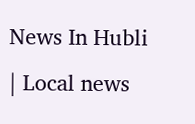News In Hubli | Local news